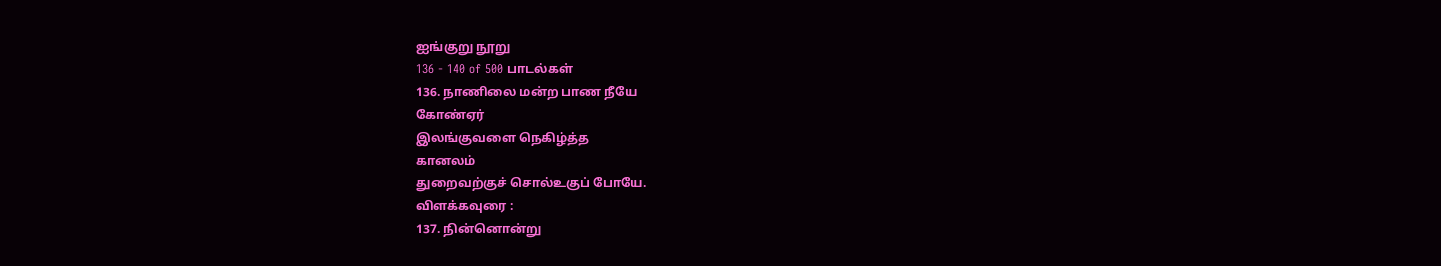ஐங்குறு நூறு
136 - 140 of 500 பாடல்கள்
136. நாணிலை மன்ற பாண நீயே
கோண்ஏர்
இலங்குவளை நெகிழ்த்த
கானலம்
துறைவற்குச் சொல்உகுப் போயே.
விளக்கவுரை :
137. நின்னொன்று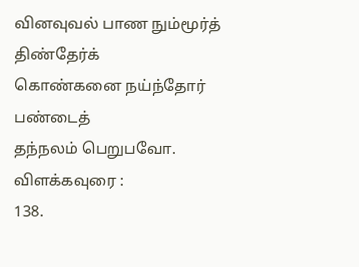வினவுவல் பாண நும்மூர்த்
திண்தேர்க்
கொண்கனை நய்ந்தோர்
பண்டைத்
தந்நலம் பெறுபவோ.
விளக்கவுரை :
138.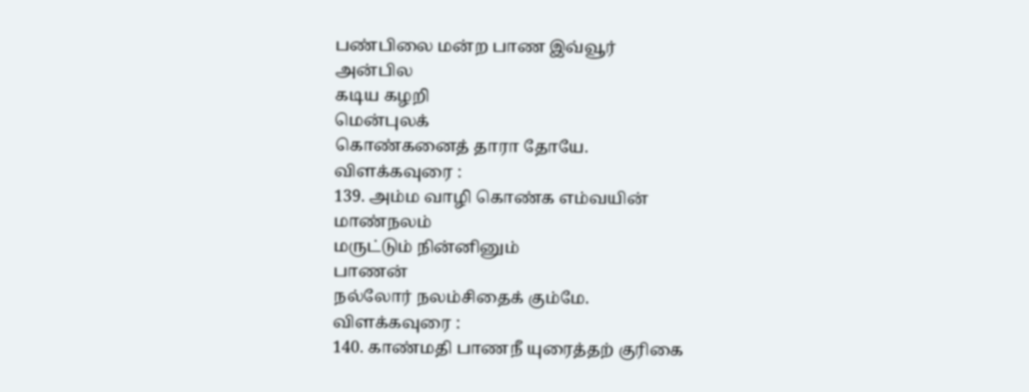பண்பிலை மன்ற பாண இவ்வூர்
அன்பில
கடிய கழறி
மென்புலக்
கொண்கனைத் தாரா தோயே.
விளக்கவுரை :
139. அம்ம வாழி கொண்க எம்வயின்
மாண்நலம்
மருட்டும் நின்னினும்
பாணன்
நல்லோர் நலம்சிதைக் கும்மே.
விளக்கவுரை :
140. காண்மதி பாணநீ யுரைத்தற் குரிகை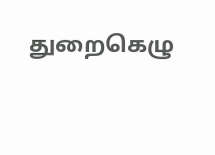துறைகெழு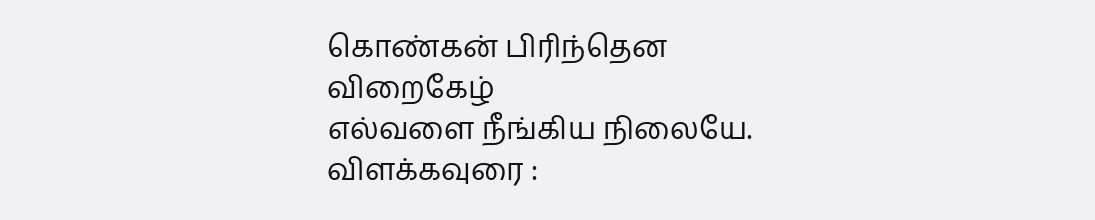கொண்கன் பிரிந்தென
விறைகேழ்
எல்வளை நீங்கிய நிலையே.
விளக்கவுரை :